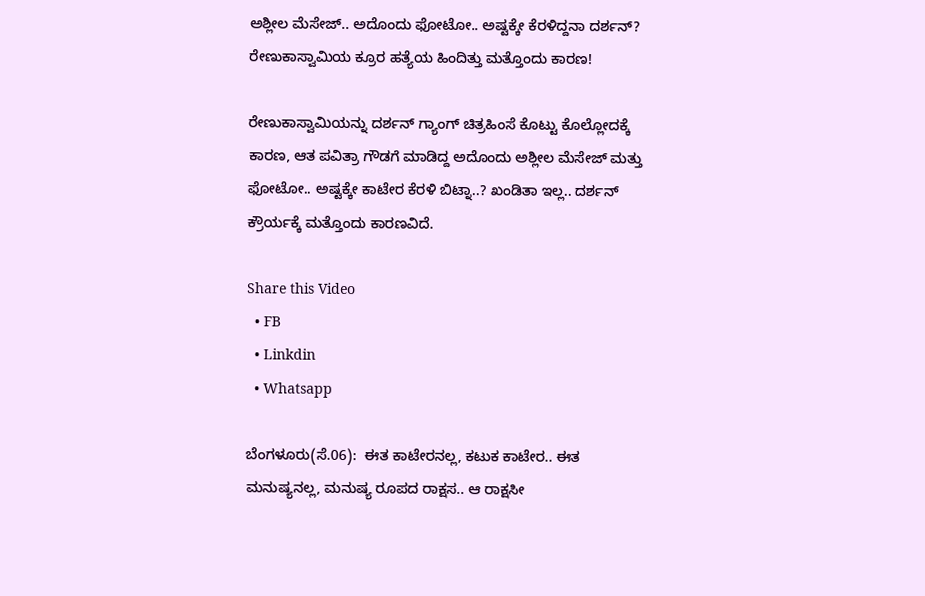ಅಶ್ಲೀಲ ಮೆಸೇಜ್.. ಅದೊಂದು ಫೋಟೋ.. ಅಷ್ಟಕ್ಕೇ ಕೆರಳಿದ್ದನಾ ದರ್ಶನ್? ರೇಣುಕಾಸ್ವಾಮಿಯ ಕ್ರೂರ ಹತ್ಯೆಯ ಹಿಂದಿತ್ತು ಮತ್ತೊಂದು ಕಾರಣ!

ರೇಣುಕಾಸ್ವಾಮಿಯನ್ನು ದರ್ಶನ್ ಗ್ಯಾಂಗ್ ಚಿತ್ರಹಿಂಸೆ ಕೊಟ್ಟು ಕೊಲ್ಲೋದಕ್ಕೆ ಕಾರಣ, ಆತ ಪವಿತ್ರಾ ಗೌಡಗೆ ಮಾಡಿದ್ದ ಅದೊಂದು ಅಶ್ಲೀಲ ಮೆಸೇಜ್ ಮತ್ತು ಫೋಟೋ.. ಅಷ್ಟಕ್ಕೇ ಕಾಟೇರ ಕೆರಳಿ ಬಿಟ್ನಾ..? ಖಂಡಿತಾ ಇಲ್ಲ.. ದರ್ಶನ್ ಕ್ರೌರ್ಯಕ್ಕೆ ಮತ್ತೊಂದು ಕಾರಣವಿದೆ.

Share this Video
  • FB
  • Linkdin
  • Whatsapp

ಬೆಂಗಳೂರು(ಸೆ.06):  ಈತ ಕಾಟೇರನಲ್ಲ, ಕಟುಕ ಕಾಟೇರ.. ಈತ ಮನುಷ್ಯನಲ್ಲ, ಮನುಷ್ಯ ರೂಪದ ರಾಕ್ಷಸ.. ಆ ರಾಕ್ಷಸೀ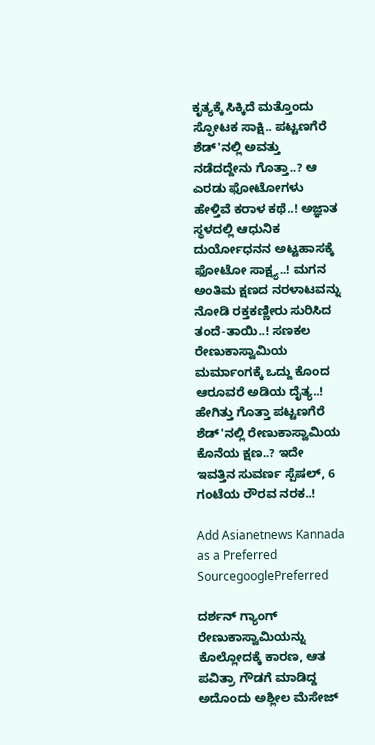ಕೃತ್ಯಕ್ಕೆ ಸಿಕ್ಕಿದೆ ಮತ್ತೊಂದು ಸ್ಫೋಟಕ ಸಾಕ್ಷಿ.. ಪಟ್ಟಣಗೆರೆ ಶೆಡ್'ನಲ್ಲಿ ಅವತ್ತು ನಡೆದದ್ದೇನು ಗೊತ್ತಾ..? ಆ ಎರಡು ಫೋಟೋಗಳು ಹೇಳ್ತಿವೆ ಕರಾಳ ಕಥೆ..! ಅಜ್ಞಾತ ಸ್ಥಳದಲ್ಲಿ ಆಧುನಿಕ ದುರ್ಯೋಧನನ ಅಟ್ಟಹಾಸಕ್ಕೆ ಫೋಟೋ ಸಾಕ್ಷ್ಯ..! ಮಗನ ಅಂತಿಮ ಕ್ಷಣದ ನರಳಾಟವನ್ನು ನೋಡಿ ರಕ್ತಕಣ್ಣೀರು ಸುರಿಸಿದ ತಂದೆ-ತಾಯಿ..! ಸಣಕಲ ರೇಣುಕಾಸ್ವಾಮಿಯ ಮರ್ಮಾಂಗಕ್ಕೆ ಒದ್ದು ಕೊಂದ ಆರೂವರೆ ಅಡಿಯ ದೈತ್ಯ..! ಹೇಗಿತ್ತು ಗೊತ್ತಾ ಪಟ್ಟಣಗೆರೆ ಶೆಡ್'ನಲ್ಲಿ ರೇಣುಕಾಸ್ವಾಮಿಯ ಕೊನೆಯ ಕ್ಷಣ..? ಇದೇ ಇವತ್ತಿನ ಸುವರ್ಣ ಸ್ಪೆಷಲ್, 6 ಗಂಟೆಯ ರೌರವ ನರಕ..!

Add Asianetnews Kannada as a Preferred SourcegooglePreferred

ದರ್ಶನ್ ಗ್ಯಾಂಗ್ ರೇಣುಕಾಸ್ವಾಮಿಯನ್ನು ಕೊಲ್ಲೋದಕ್ಕೆ ಕಾರಣ, ಆತ ಪವಿತ್ರಾ ಗೌಡಗೆ ಮಾಡಿದ್ದ ಅದೊಂದು ಅಶ್ಲೀಲ ಮೆಸೇಜ್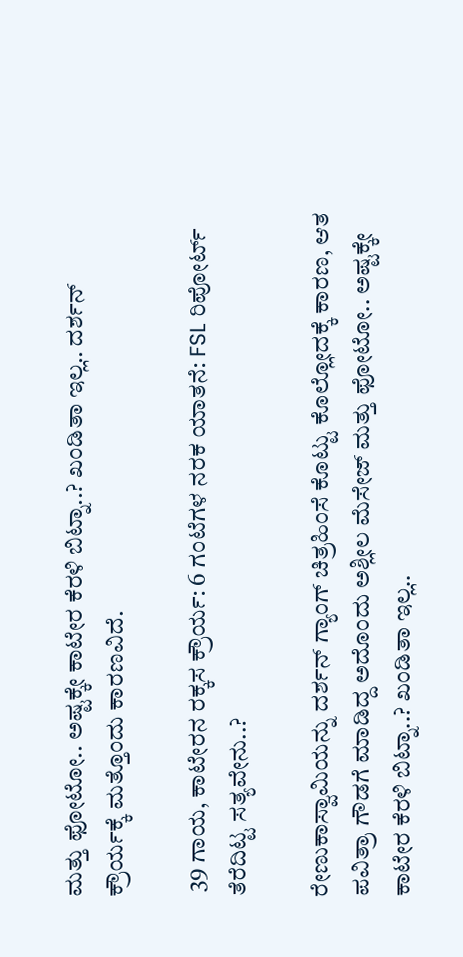ಮತ್ತು ಫೋಟೋ.. ಅಷ್ಟಕ್ಕೇ ಕಾಟೇರ ಕೆರಳಿ ಬಿಟ್ನಾ..? ಖಂಡಿತಾ ಇಲ್ಲ.. ದರ್ಶನ್ ಕ್ರೌರ್ಯಕ್ಕೆ ಮತ್ತೊಂದು ಕಾರಣವಿದೆ.

 39 ಗಾಯ, ಕಾಟೇರನ ರಕ್ಕಸ ಕ್ರೌರ್ಯ: 6 ಗಂಟೆಗಳ ನರಕ ಯಾತನೆ: FSL ರಿಪೋರ್ಟ್ ತೆರೆದಿಟ್ಟ ಸತ್ಯವೇನು..?

ರೇಣುಕಾಸ್ವಾಮಿಯನ್ನು ದರ್ಶನ್ ಗ್ಯಾಂಗ್ ಚಿತ್ರಹಿಂಸೆ ಕೊಟ್ಟು ಕೊಲ್ಲೋದಕ್ಕೆ ಕಾರಣ, ಆತ ಪವಿತ್ರಾ ಗೌಡಗೆ ಮಾಡಿದ್ದ ಅದೊಂದು ಅಶ್ಲೀಲ ಮೆಸೇಜ್ ಮತ್ತು ಫೋಟೋ.. ಅಷ್ಟಕ್ಕೇ ಕಾಟೇರ ಕೆರಳಿ ಬಿಟ್ನಾ..? ಖಂಡಿತಾ ಇಲ್ಲ..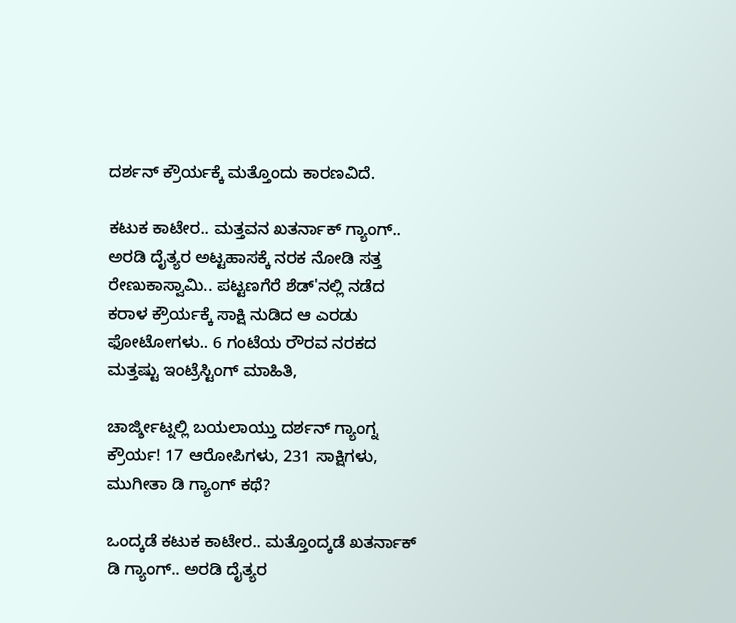ದರ್ಶನ್ ಕ್ರೌರ್ಯಕ್ಕೆ ಮತ್ತೊಂದು ಕಾರಣವಿದೆ.

ಕಟುಕ ಕಾಟೇರ.. ಮತ್ತವನ ಖತರ್ನಾಕ್ ಗ್ಯಾಂಗ್.. ಅರಡಿ ದೈತ್ಯರ ಅಟ್ಟಹಾಸಕ್ಕೆ ನರಕ ನೋಡಿ ಸತ್ತ ರೇಣುಕಾಸ್ವಾಮಿ.. ಪಟ್ಟಣಗೆರೆ ಶೆಡ್'ನಲ್ಲಿ ನಡೆದ ಕರಾಳ ಕ್ರೌರ್ಯಕ್ಕೆ ಸಾಕ್ಷಿ ನುಡಿದ ಆ ಎರಡು ಫೋಟೋಗಳು.. 6 ಗಂಟೆಯ ರೌರವ ನರಕದ ಮತ್ತಷ್ಟು ಇಂಟ್ರೆಸ್ಟಿಂಗ್ ಮಾಹಿತಿ,

ಚಾರ್ಜ್ಶೀಟ್ನಲ್ಲಿ ಬಯಲಾಯ್ತು ದರ್ಶನ್ ಗ್ಯಾಂಗ್ನ ಕ್ರೌರ್ಯ! 17 ಆರೋಪಿಗಳು, 231 ಸಾಕ್ಷಿಗಳು, ಮುಗೀತಾ ಡಿ ಗ್ಯಾಂಗ್ ಕಥೆ?

ಒಂದ್ಕಡೆ ಕಟುಕ ಕಾಟೇರ.. ಮತ್ತೊಂದ್ಕಡೆ ಖತರ್ನಾಕ್ ಡಿ ಗ್ಯಾಂಗ್.. ಅರಡಿ ದೈತ್ಯರ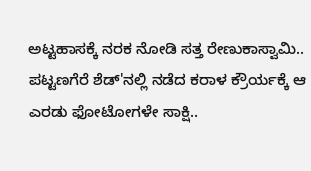ಅಟ್ಟಹಾಸಕ್ಕೆ ನರಕ ನೋಡಿ ಸತ್ತ ರೇಣುಕಾಸ್ವಾಮಿ.. ಪಟ್ಟಣಗೆರೆ ಶೆಡ್'ನಲ್ಲಿ ನಡೆದ ಕರಾಳ ಕ್ರೌರ್ಯಕ್ಕೆ ಆ ಎರಡು ಫೋಟೋಗಳೇ ಸಾಕ್ಷಿ..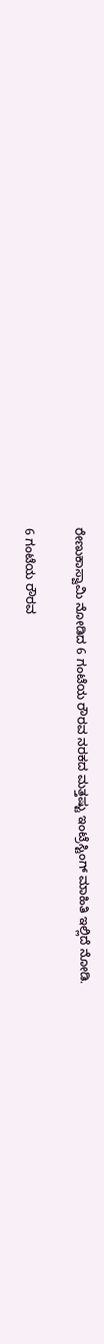ರೇಣುಕಾಸ್ವಾಮಿ ನೋಡಿದ 6 ಗಂಟೆಯ ರೌರವ ನರಕದ ಮತ್ತಷ್ಟು ಇಂಟ್ರೆಸ್ಟಿಂಗ್ ಮಾಹಿತಿ ಇಲ್ಲಿದೆ ನೋಡಿ.

6 ಗಂಟೆಯ ರೌರವ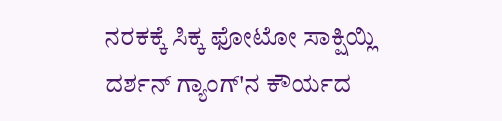ನರಕಕ್ಕೆ ಸಿಕ್ಕ ಫೋಟೋ ಸಾಕ್ಷಿಯ್ಲಿ ದರ್ಶನ್ ಗ್ಯಾಂಗ್'ನ ಕೌರ್ಯದ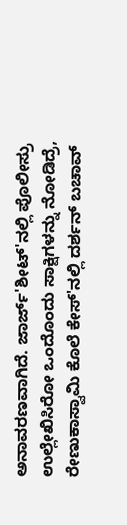ಅನಾವರಣವಾಗಿದೆ. ಜಾರ್ಜ್'ಶೀಟ್'ನಲ್ಲಿ ಪೊಲೀಸ್ರು ಉಲ್ಲೇಖಿಸಿರೋ ಒಂದೊಂದು ಸಾಕ್ಷಿಗಳನ್ನು ನೋಡಿದ್ರೆ, ರೇಣುಕಾಸ್ವಾಮಿ ಕೊಲೆ ಕೇಸ್'ನಲ್ಲಿ ದರ್ಶನ್ ಬಚಾವ್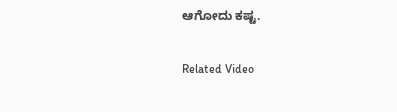ಆಗೋದು ಕಷ್ಟ.

Related Video